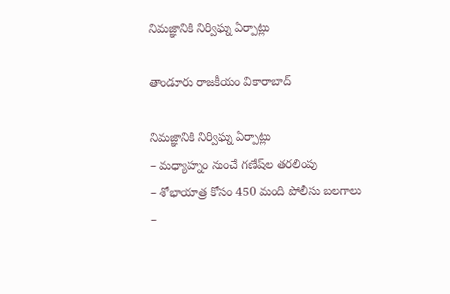నిమజ్ఞానికి నిర్విఘ్న ఏర్పాట్లు

తాండూరు రాజకీయం వికారాబాద్

నిమజ్ఞానికి నిర్విఘ్న ఏర్పాట్లు
– మధ్యాహ్నం నుంచే గణేష్‌ల‌ తరలింపు
– శోభాయాత్ర కోసం 450 మంది పోలీసు బలగాలు
–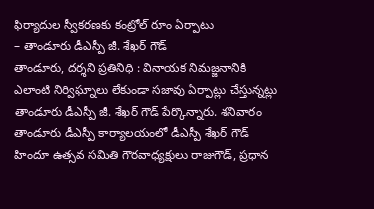ఫిర్యాదుల స్వీకరణకు కంట్రోల్ రూం ఏర్పాటు
– తాండూరు డీఎస్పీ జీ. శేఖర్ గౌడ్
తాండూరు, దర్శని ప్రతినిధి : వినాయక నిమజ్జనానికి ఎలాంటి నిర్విఘ్నాలు లేకుండా సజావు ఏర్పాట్లు చేస్తున్నట్లు తాండూరు డీఎస్పీ జీ. శేఖర్ గౌడ్ పేర్కొన్నారు. శనివారం తాండూరు డీఎస్పీ కార్యాలయంలో డీఎస్పీ శేఖర్ గౌడ్ హిందూ ఉత్సవ సమితి గౌరవాధ్యక్షులు రాజుగౌడ్, ప్రధాన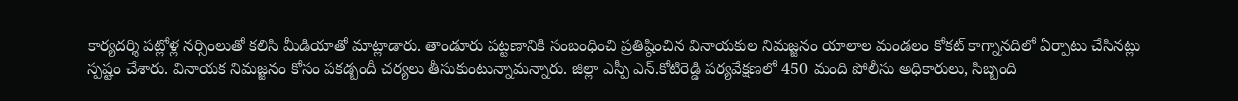కార్యదర్శి పట్లోళ్ల నర్సింలుతో కలిసి మీడియాతో మాట్లాడారు. తాండూరు పట్టణానికి సంబంధించి ప్రతిష్ఠించిన వినాయకుల నిమజ్జనం యాలాల మండలం కోకట్ కాగ్నానదిలో ఏర్పాటు చేసినట్లు స్పష్టం చేశారు. వినాయక నిమజ్జనం కోసం పకడ్బందీ చర్యలు తీసుకుంటున్నామన్నారు. జిల్లా ఎస్పీ ఎన్.కోటిరెడ్డి పర్యవేక్షణలో 450 మంది పోలీసు అధికారులు, సిబ్బంది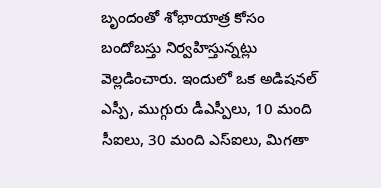బృందంతో శోభాయాత్ర కోసం బందోబస్తు నిర్వహిస్తున్నట్లు వెల్లడించారు. ఇందులో ఒక అడిషనల్ ఎస్పీ, ముగ్గురు డీఎస్పీలు, 10 మంది సీఐలు, 30 మంది ఎస్ఐలు, మిగతా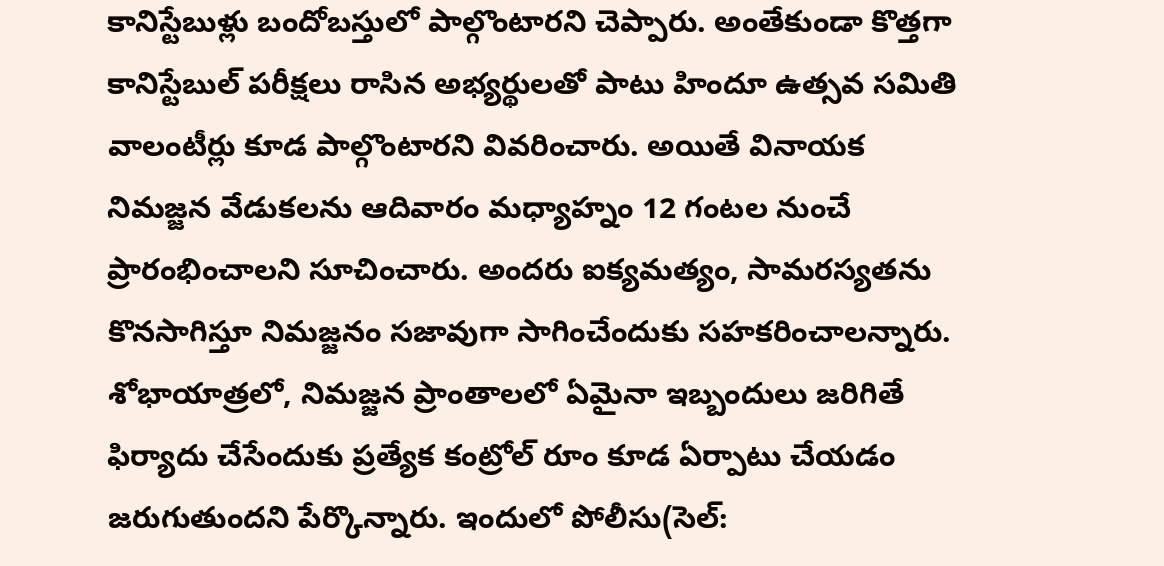కానిస్టేబుళ్లు బందోబస్తులో పాల్గొంటారని చెప్పారు. అంతేకుండా కొత్తగా కానిస్టేబుల్ పరీక్షలు రాసిన అభ్యర్థులతో పాటు హిందూ ఉత్సవ సమితి వాలంటీర్లు కూడ పాల్గొంటారని వివరించారు. అయితే వినాయక నిమజ్జన వేడుకలను ఆదివారం మధ్యాహ్నం 12 గంటల నుంచే ప్రారంభించాలని సూచించారు. అందరు ఐక్యమత్యం, సామరస్యతను కొనసాగిస్తూ నిమజ్జనం సజావుగా సాగించేందుకు సహకరించాలన్నారు. శోభాయాత్రలో, నిమజ్జన ప్రాంతాలలో ఏమైనా ఇబ్బందులు జరిగితే ఫిర్యాదు చేసేందుకు ప్రత్యేక కంట్రోల్ రూం కూడ ఏర్పాటు చేయడం జరుగుతుందని పేర్కొన్నారు. ఇందులో పోలీసు(సెల్: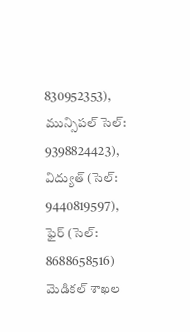830952353), మున్సిపల్ సెల్: 9398824423), విద్యుత్ (సెల్: 9440819597), ఫైర్ (సెల్: 8688658516) మెడికల్ శాఖల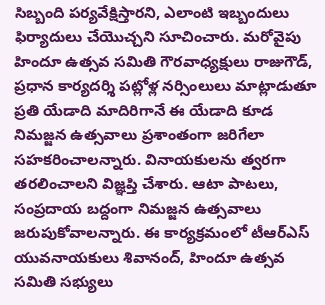సిబ్బంది పర్యవేక్షిస్తారని, ఎలాంటి ఇబ్బందులు ఫిర్యాదులు చేయొచ్చని సూచించారు. మ‌రోవైపు హిందూ ఉత్స‌వ స‌మితి గౌర‌వాధ్య‌క్షులు రాజుగౌడ్, ప్ర‌ధాన కార్య‌ద‌ర్శి ప‌ట్లోళ్ల న‌ర్సింలులు మాట్లాడుతూ ప్ర‌తి యేడాది మాదిరిగానే ఈ యేడాది కూడ నిమ‌జ్జ‌న ఉత్స‌వాలు ప్ర‌శాంతంగా జ‌రిగేలా స‌హ‌క‌రించాల‌న్నారు. వినాయ‌కుల‌ను త్వ‌ర‌గా త‌ర‌లించాల‌ని విజ్ఞ‌ప్తి చేశారు. ఆటా పాట‌లు, సంప్ర‌దాయ బ‌ద్దంగా నిమ‌జ్జ‌న ఉత్స‌వాలు జ‌రుపుకోవాల‌న్నారు. ఈ కార్యక్రమంలో టీఆర్ఎస్ యువనాయకులు శివానంద్, హిందూ ఉత్సవ సమితి సభ్యులు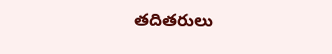తదితరులు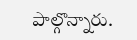పాల్గొన్నారు.